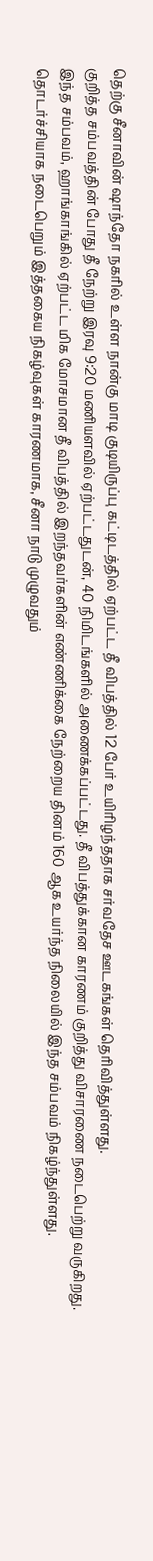தெற்கு சீனாவின் ஷாந்தோ நகரில் உள்ள நான்கு மாடி குடியிருப்பு கட்டிடத்தில் ஏற்பட்ட தீ விபத்தில் 12 பேர் உயிரிழந்ததாக சர்வதேச ஊடகங்கள் தெரிவித்துள்ளது.
குறித்த சம்பவத்தின் போது தீ நேற்று இரவு 9:20 மணியளவில் ஏற்பட்டதுடன், 40 நிமிடங்களில் அணைக்கப்பட்டது. தீ விபத்துக்கான காரணம் குறித்து விசாரணை நடைபெற்று வருகிறது.
இந்த சம்பவம், ஹாங்காங்கில் ஏற்பட்ட மிக மோசமான தீ விபத்தில் இறந்தவர்களின் எண்ணிக்கை நேற்றைய தினம் 160 ஆக உயர்ந்த நிலையில் இந்த சம்பவம் நிகழ்ந்துள்ளது.
தொடர்ச்சியாக நடைபெறும் இத்தகைய நிகழ்வுகள் காரணமாக, சீனா நாடு முழுவதும்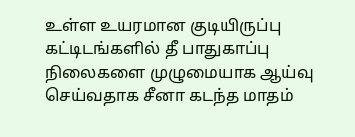உள்ள உயரமான குடியிருப்பு கட்டிடங்களில் தீ பாதுகாப்பு நிலைகளை முழுமையாக ஆய்வு செய்வதாக சீனா கடந்த மாதம்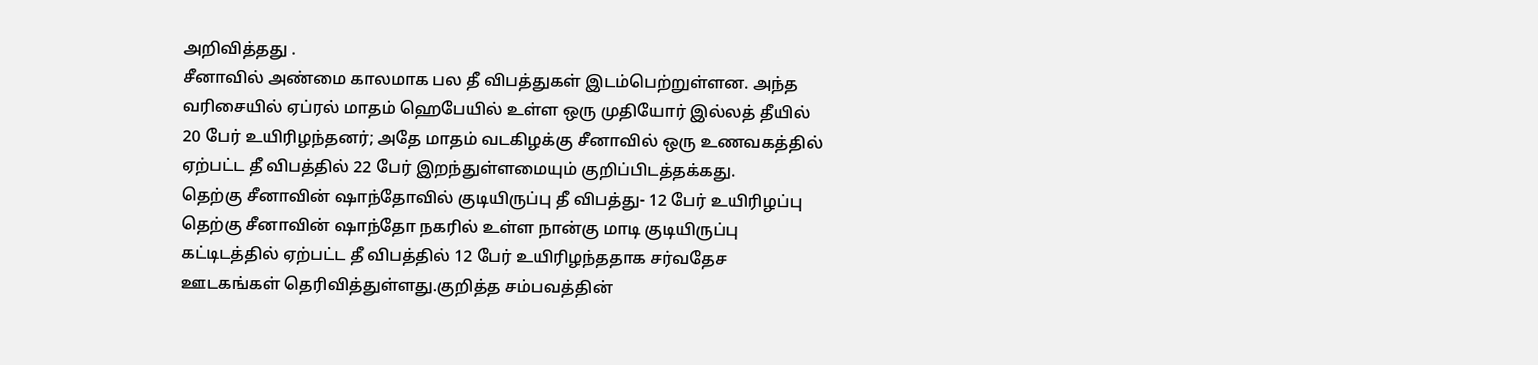அறிவித்தது .
சீனாவில் அண்மை காலமாக பல தீ விபத்துகள் இடம்பெற்றுள்ளன. அந்த வரிசையில் ஏப்ரல் மாதம் ஹெபேயில் உள்ள ஒரு முதியோர் இல்லத் தீயில் 20 பேர் உயிரிழந்தனர்; அதே மாதம் வடகிழக்கு சீனாவில் ஒரு உணவகத்தில் ஏற்பட்ட தீ விபத்தில் 22 பேர் இறந்துள்ளமையும் குறிப்பிடத்தக்கது.
தெற்கு சீனாவின் ஷாந்தோவில் குடியிருப்பு தீ விபத்து- 12 பேர் உயிரிழப்பு தெற்கு சீனாவின் ஷாந்தோ நகரில் உள்ள நான்கு மாடி குடியிருப்பு கட்டிடத்தில் ஏற்பட்ட தீ விபத்தில் 12 பேர் உயிரிழந்ததாக சர்வதேச ஊடகங்கள் தெரிவித்துள்ளது.குறித்த சம்பவத்தின்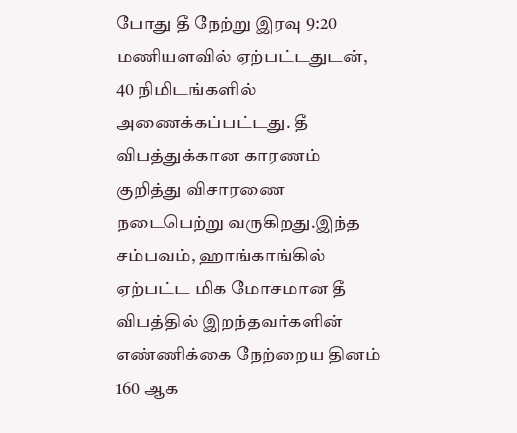போது தீ நேற்று இரவு 9:20 மணியளவில் ஏற்பட்டதுடன், 40 நிமிடங்களில் அணைக்கப்பட்டது. தீ விபத்துக்கான காரணம் குறித்து விசாரணை நடைபெற்று வருகிறது.இந்த சம்பவம், ஹாங்காங்கில் ஏற்பட்ட மிக மோசமான தீ விபத்தில் இறந்தவர்களின் எண்ணிக்கை நேற்றைய தினம் 160 ஆக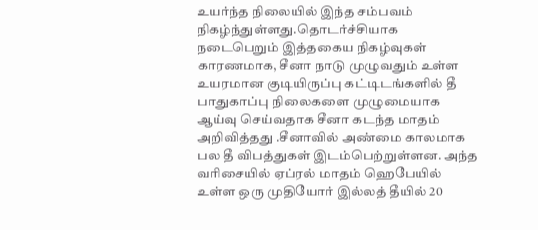உயர்ந்த நிலையில் இந்த சம்பவம் நிகழ்ந்துள்ளது.தொடர்ச்சியாக நடைபெறும் இத்தகைய நிகழ்வுகள் காரணமாக, சீனா நாடு முழுவதும் உள்ள உயரமான குடியிருப்பு கட்டிடங்களில் தீ பாதுகாப்பு நிலைகளை முழுமையாக ஆய்வு செய்வதாக சீனா கடந்த மாதம் அறிவித்தது .சீனாவில் அண்மை காலமாக பல தீ விபத்துகள் இடம்பெற்றுள்ளன. அந்த வரிசையில் ஏப்ரல் மாதம் ஹெபேயில் உள்ள ஒரு முதியோர் இல்லத் தீயில் 20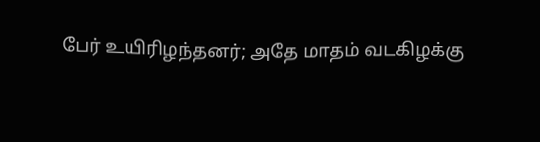பேர் உயிரிழந்தனர்; அதே மாதம் வடகிழக்கு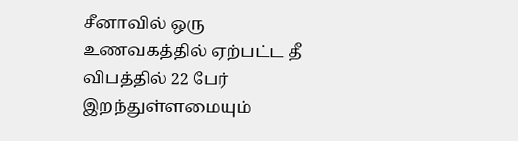சீனாவில் ஒரு உணவகத்தில் ஏற்பட்ட தீ விபத்தில் 22 பேர் இறந்துள்ளமையும்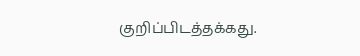குறிப்பிடத்தக்கது.